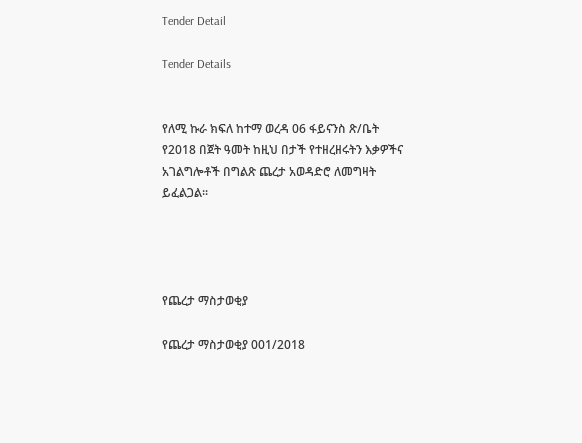Tender Detail

Tender Details


የለሚ ኩራ ክፍለ ከተማ ወረዳ 06 ፋይናንስ ጽ/ቤት የ2018 በጀት ዓመት ከዚህ በታች የተዘረዘሩትን እቃዎችና አገልግሎቶች በግልጽ ጨረታ አወዳድሮ ለመግዛት ይፈልጋል፡፡




የጨረታ ማስታወቂያ

የጨረታ ማስታወቂያ 001/2018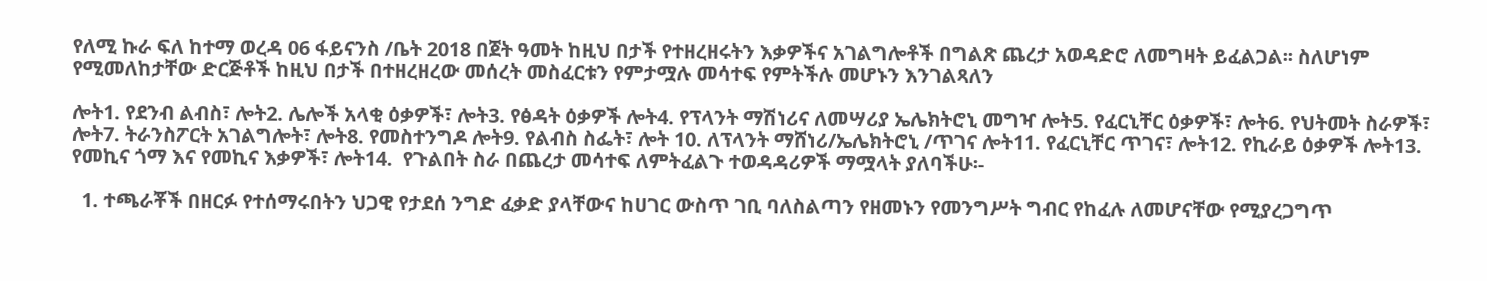የለሚ ኩራ ፍለ ከተማ ወረዳ 06 ፋይናንስ /ቤት 2018 በጀት ዓመት ከዚህ በታች የተዘረዘሩትን እቃዎችና አገልግሎቶች በግልጽ ጨረታ አወዳድሮ ለመግዛት ይፈልጋል፡፡ ስለሆነም የሚመለከታቸው ድርጅቶች ከዚህ በታች በተዘረዘረው መሰረት መስፈርቱን የምታሟሉ መሳተፍ የምትችሉ መሆኑን እንገልጻለን

ሎት1. የደንብ ልብስ፣ ሎት2. ሌሎች አላቂ ዕቃዎች፣ ሎት3. የፅዳት ዕቃዎች ሎት4. የፕላንት ማሽነሪና ለመሣሪያ ኤሌክትሮኒ መግዣ ሎት5. የፈርኒቸር ዕቃዎች፣ ሎት6. የህትመት ስራዎች፣ ሎት7. ትራንስፖርት አገልግሎት፣ ሎት8. የመስተንግዶ ሎት9. የልብስ ስፌት፣ ሎት 10. ለፕላንት ማሸነሪ/ኤሌክትሮኒ /ጥገና ሎት11. የፈርኒቸር ጥገና፣ ሎት12. የኪራይ ዕቃዎች ሎት13. የመኪና ጎማ እና የመኪና እቃዎች፣ ሎት14.  የጉልበት ስራ በጨረታ መሳተፍ ለምትፈልጉ ተወዳዳሪዎች ማሟላት ያለባችሁ፡-

  1. ተጫራቾች በዘርፉ የተሰማሩበትን ህጋዊ የታደሰ ንግድ ፈቃድ ያላቸውና ከሀገር ውስጥ ገቢ ባለስልጣን የዘመኑን የመንግሥት ግብር የከፈሉ ለመሆናቸው የሚያረጋግጥ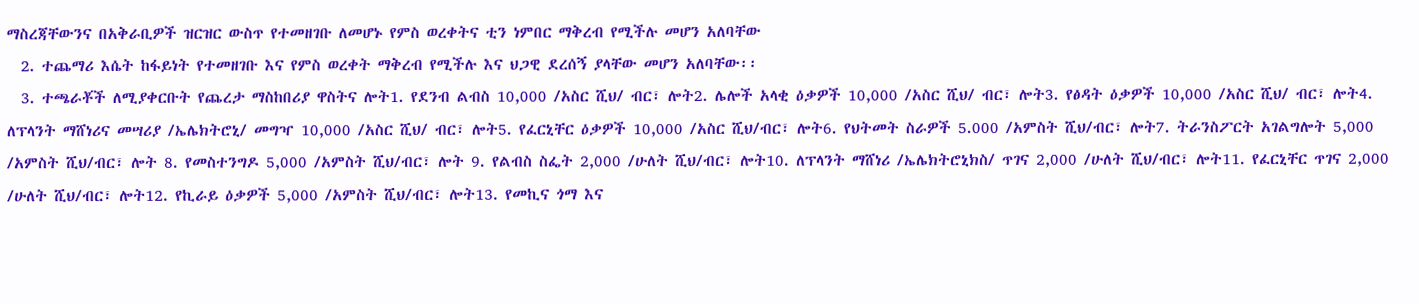ማስረጃቸውንና በአቅራቢዎች ዝርዝር ውስጥ የተመዘገቡ ለመሆኑ የምስ ወረቀትና ቲን ነምበር ማቅረብ የሚችሉ መሆን አለባቸው
  2. ተጨማሪ እሴት ከፋይነት የተመዘገቡ እና የምስ ወረቀት ማቅረብ የሚችሉ እና ህጋዊ ደረሰኝ ያላቸው መሆን አለባቸው፡፡
  3. ተጫራቾች ለሚያቀርቡት የጨረታ ማስከበሪያ ዋስትና ሎት1. የደንብ ልብስ 10,000 /አስር ሺህ/ ብር፣ ሎት2. ሌሎች አላቂ ዕቃዎች 10,000 /አስር ሺህ/ ብር፣ ሎት3. የፅዳት ዕቃዎች 10,000 /አስር ሺህ/ ብር፣ ሎት4. ለፕላንት ማሸነሪና መሣሪያ /ኤሌክትሮኒ/ መግዣ 10,000 /አስር ሺህ/ ብር፣ ሎት5. የፈርኒቸር ዕቃዎች 10,000 /አስር ሺህ/ብር፣ ሎት6. የህትመት ስራዎች 5.000 /አምስት ሺህ/ብር፣ ሎት7. ትራንስፖርት አገልግሎት 5,000 /አምስት ሺህ/ብር፣ ሎት 8. የመስተንግዶ 5,000 /አምስት ሺህ/ብር፣ ሎት 9. የልብስ ስፌት 2,000 /ሁለት ሺህ/ብር፣ ሎት10. ለፕላንት ማሸነሪ /ኤሌክትሮኒክስ/ ጥገና 2,000 /ሁለት ሺህ/ብር፣ ሎት11. የፈርኒቸር ጥገና 2,000 /ሁለት ሺህ/ብር፣ ሎት12. የኪራይ ዕቃዎች 5,000 /አምስት ሺህ/ብር፣ ሎት13. የመኪና ጎማ እና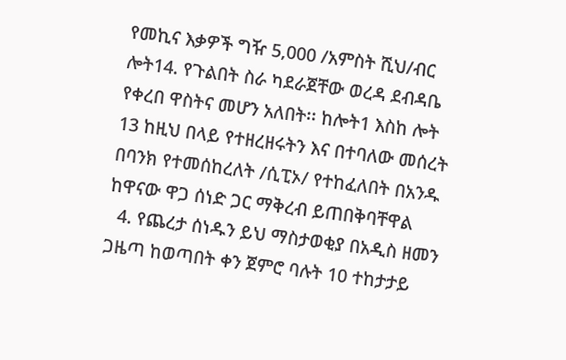የመኪና እቃዎች ግዥ 5,000 /አምስት ሺህ/ብር ሎት14. የጉልበት ስራ ካደራጀቸው ወረዳ ደብዳቤ የቀረበ ዋስትና መሆን አለበት፡፡ ከሎት1 እስከ ሎት 13 ከዚህ በላይ የተዘረዘሩትን እና በተባለው መሰረት በባንክ የተመሰከረለት /ሲፒኦ/ የተከፈለበት በአንዱ ከዋናው ዋጋ ሰነድ ጋር ማቅረብ ይጠበቅባቸዋል
  4. የጨረታ ሰነዱን ይህ ማስታወቂያ በአዲስ ዘመን ጋዜጣ ከወጣበት ቀን ጀምሮ ባሉት 10 ተከታታይ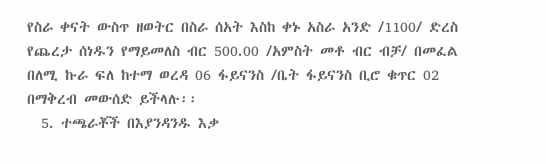የስራ ቀናት ውስጥ ዘወትር በስራ ሰአት እስከ ቀኑ አስራ አንድ /1100/ ድረስ የጨረታ ሰነዱን የማይመለስ ብር 500.00 /አምስት መቶ ብር ብቻ/ በመፈል በለሚ ኩራ ፍለ ከተማ ወረዳ 06 ፋይናንስ /ቤት ፋይናንስ ቢሮ ቁጥር 02 በማቅረብ መውሰድ ይችላሉ፡፡
  5. ተጫራቾች በእያንዳንዱ እቃ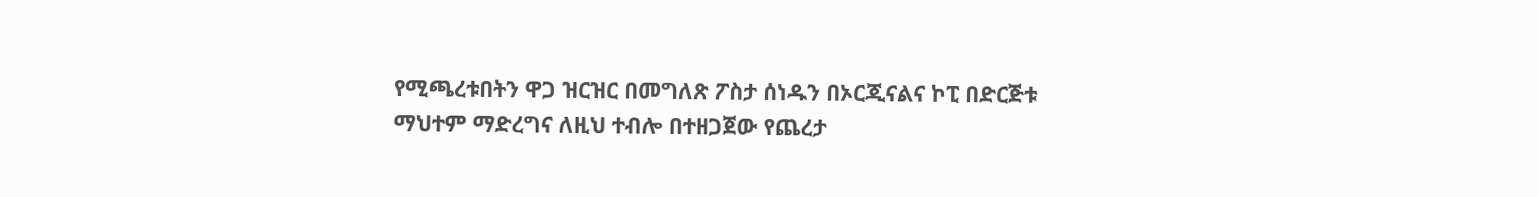የሚጫረቱበትን ዋጋ ዝርዝር በመግለጽ ፖስታ ሰነዱን በኦርጂናልና ኮፒ በድርጅቱ ማህተም ማድረግና ለዚህ ተብሎ በተዘጋጀው የጨረታ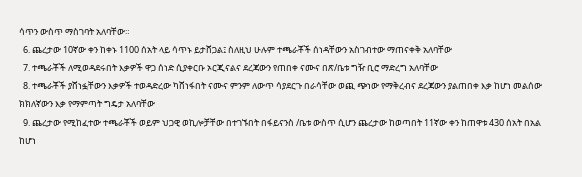ሳጥን ውስጥ ማስገባት አለባቸው።
  6. ጨረታው 10ኛው ቀን ከቀኑ 1100 ሰአት ላይ ሳጥኑ ይታሸጋል፤ ስለዚህ ሁሉም ተጫራቾች ሰነዳቸውን አስገብተው ማጠናቀቅ አለባቸው
  7. ተጫራቾች ለሚወዳደሩበት እቃዎች ዋጋ ሰነድ ሲያቀርቡ ኦርጂናልና ደረጃውን የጠበቀ ናሙና በጽ/ቤቱ ግዥ ቢሮ ማድረግ አለባቸው
  8. ተጫራቾች ያሸነፏቸውን እቃዎች ተወዳድረው ካሸነፋበት ናሙና ምንም ለውጥ ሳያደርጉ በራሳቸው ወጪ ጭነው የማቅረብና ደረጃውን ያልጠበቀ እቃ ከሆነ መልሰው ክክለኛውን እቃ የማምጣት ግዴታ አለባቸው
  9. ጨረታው የሚከፈተው ተጫራቾች ወይም ህጋዊ ወኪሎቻቸው በተገኙበት በፋይናንስ /ቤቱ ውስጥ ሲሆን ጨረታው ከወጣበት 11ኛው ቀን ከጠዋቱ 430 ሰአት በአል ከሆነ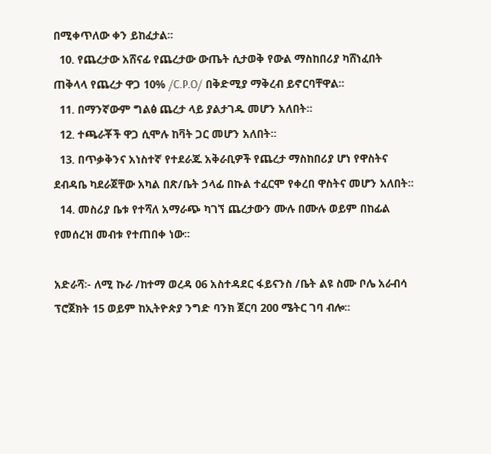በሚቀጥለው ቀን ይከፈታል፡፡
  10. የጨረታው አሸናፊ የጨረታው ውጤት ሲታወቅ የውል ማስከበሪያ ካሸነፈበት ጠቅላላ የጨረታ ዋጋ 10% /C.P.O/ በቅድሚያ ማቅረብ ይኖርባቸዋል፡፡
  11. በማንኛውም ግልፅ ጨረታ ላይ ያልታገዱ መሆን አለበት፡፡
  12. ተጫራቾች ዋጋ ሲሞሉ ከቫት ጋር መሆን አለበት፡፡
  13. በጥቃቅንና አነስተኛ የተደራጁ አቅራቢዎች የጨረታ ማስከበሪያ ሆነ የዋስትና ደብዳቤ ካደራጀቸው አካል በጽ/ቤት ኃላፊ በኩል ተፈርሞ የቀረበ ዋስትና መሆን አለበት፡፡
  14. መስሪያ ቤቱ የተሻለ አማራጭ ካገኘ ጨረታውን ሙሉ በሙሉ ወይም በከፊል የመሰረዝ መብቱ የተጠበቀ ነው፡፡

አድራሻ፡- ለሚ ኩራ /ከተማ ወረዳ 06 አስተዳደር ፋይናንስ /ቤት ልዩ ስሙ ቦሌ አራብሳ ፕሮጀክት 15 ወይም ከኢትዮጵያ ንግድ ባንክ ጀርባ 200 ሜትር ገባ ብሎ፡፡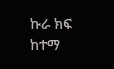ኩራ ክፍ ከተማ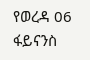የወረዳ 06 ፋይናንስ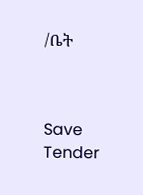/ቤት



Save Tender